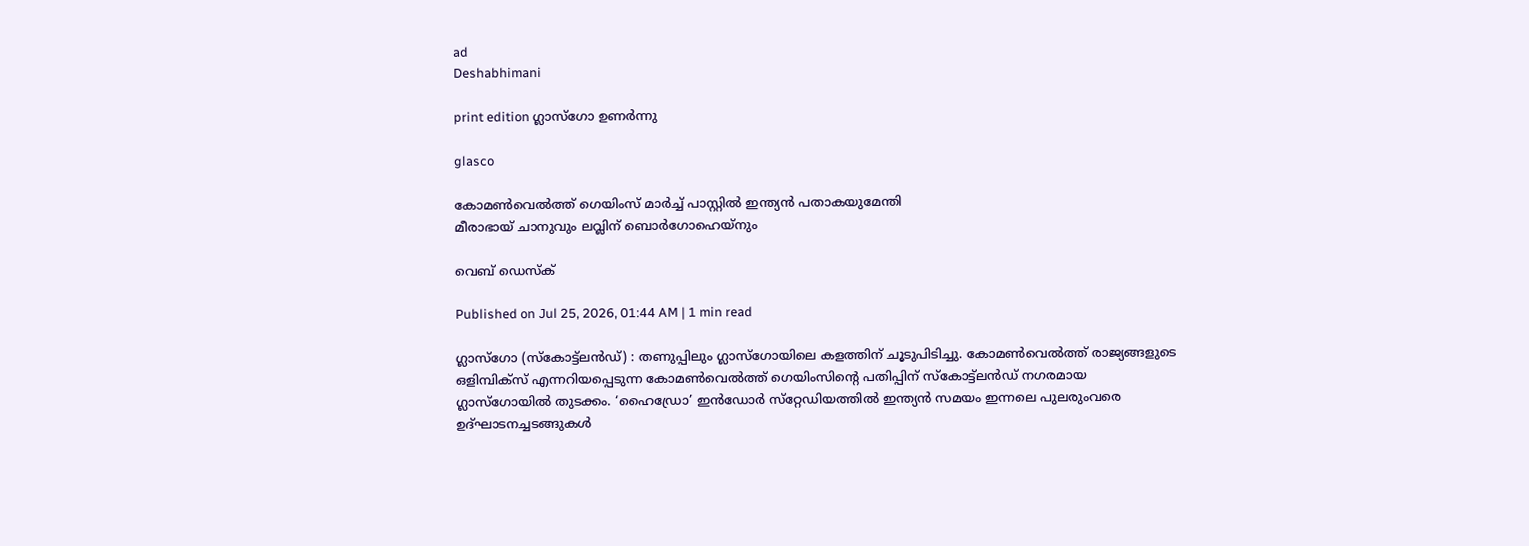ad
Deshabhimani

print edition ഗ്ലാസ്‌ഗോ ഉണർന്നു

glasco

കോമൺവെൽത്ത് ഗെയിംസ് മാർച്ച് പാസ്റ്റിൽ ഇന്ത്യൻ പതാകയുമേന്തി
മീരാഭായ് ചാനുവും ലവ്ലിന് ബൊർഗോഹെയ്നും

വെബ് ഡെസ്ക്

Published on Jul 25, 2026, 01:44 AM | 1 min read

ഗ്ലാസ്‌ഗോ (സ്‌കോട്ട്‌ലൻഡ്‌) : തണുപ്പിലും ഗ്ലാസ്‌ഗോയിലെ കളത്തിന്‌ ചൂടുപിടിച്ചു. കോമൺവെൽത്ത്‌ രാജ്യങ്ങളുടെ ഒളിമ്പിക്‌സ്‌ എന്നറിയപ്പെടുന്ന കോമൺവെൽത്ത്‌ ഗെയിംസിന്റെ പതിപ്പിന്‌ സ്‌കോട്ട്‌ലൻഡ്‌ നഗരമായ ഗ്ലാസ്‌ഗോയിൽ തുടക്കം. ‘ഹൈഡ്രോ’ ഇൻഡോർ സ്‌റ്റേഡിയത്തിൽ ഇന്ത്യൻ സമയം ഇന്നലെ പുലരുംവരെ ഉദ്‌ഘാടനച്ചടങ്ങുകൾ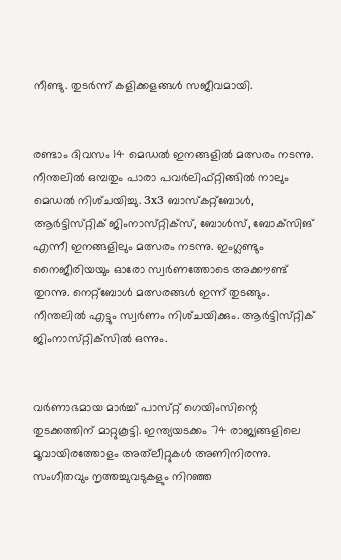നീണ്ടു. തുടർന്ന്‌ കളിക്കളങ്ങൾ സജീവമായി.


രണ്ടാം ദിവസം 14 മെഡൽ ഇനങ്ങളിൽ മത്സരം നടന്നു. നീന്തലിൽ ഒമ്പതും പാരാ പവർലിഫ്‌റ്റിങ്ങിൽ നാലും മെഡൽ നിശ്‌ചയിച്ചു. 3x3 ബാസ്‌കറ്റ്‌ബോൾ, ആർട്ടിസ്‌റ്റിക്‌ ജിംനാസ്‌റ്റിക്‌സ്‌, ബോൾസ്‌, ബോക്‌സിങ് എന്നീ ഇനങ്ങളിലും മത്സരം നടന്നു. ഇംഗ്ലണ്ടും നൈജീരിയയും ഓരോ സ്വർണത്തോടെ അക്ക‍ൗണ്ട്‌ തുറന്നു. നെറ്റ്‌ബോൾ മത്സരങ്ങൾ ഇന്ന്‌ തുടങ്ങും. നീന്തലിൽ എട്ടും സ്വർണം നിശ്‌ചയിക്കും. ആർട്ടിസ്‌റ്റിക്‌ ജിംനാസ്‌റ്റിക്‌സിൽ ഒന്നും.


വർണാഭമായ മാർച്ച്‌ പാസ്‌റ്റ്‌ ഗെയിംസിന്റെ തുടക്കത്തിന്‌ മാറ്റുകൂട്ടി. ഇന്ത്യയടക്കം 74 രാജ്യങ്ങളിലെ മൂവായിരത്തോളം അത്‌ലീറ്റുകൾ അണിനിരന്നു. സംഗീതവും നൃത്തച്ചുവടുകളും നിറഞ്ഞ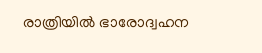രാത്രിയിൽ ഭാരോദ്വഹന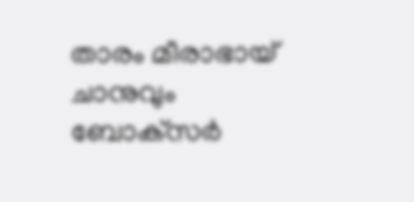താരം മീരാഭായ്‌ ചാനുവും ബോക്‌സർ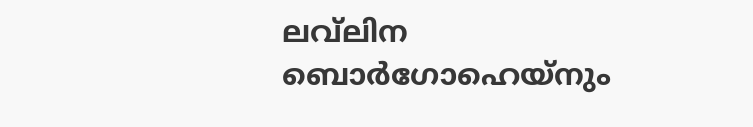ലവ്‌ലിന ബൊർഗോഹെയ്‌നും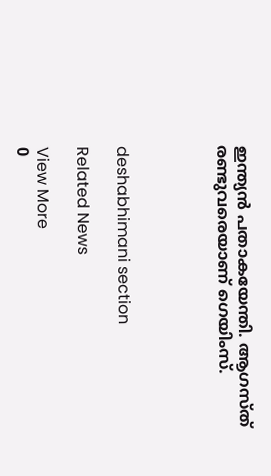ഇന്ത്യൻ പതാകയേന്തി. ആഗസ്‌ത്‌ രണ്ടുവരെയാണ്‌ ഗെയിംസ്‌.




deshabhimani section

Related News

View More
0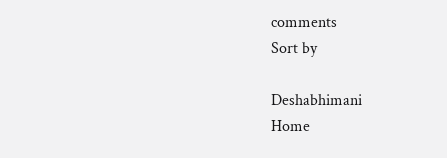comments
Sort by

Deshabhimani
Home